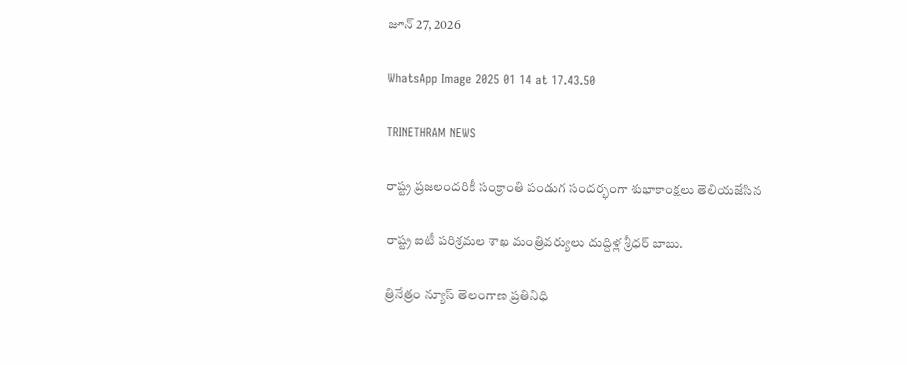జూన్ 27, 2026

WhatsApp Image 2025 01 14 at 17.43.50

TRINETHRAM NEWS

రాష్ట్ర ప్రజలందరికీ సంక్రాంతి పండుగ సందర్భంగా శుభాకాంక్షలు తెలియజేసిన

రాష్ట్ర ఐటీ పరిశ్రమల శాఖ మంత్రివర్యులు దుద్దిళ్ల శ్రీధర్ బాబు.

త్రినేత్రం న్యూస్ తెలంగాణ ప్రతినిధి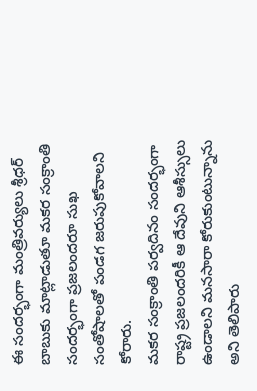ఈ సందర్భంగా మంత్రివర్యులు శ్రీధర్ బాబుకు మాట్లాడుతూ మకర సంక్రాంతి సందర్భంగా ప్రజలందరూ సుఖ సంతోషాలతో పండగ జరుపుకోవాలని కోరారు.
మకర సంక్రాంతి పర్వదినం సందర్భంగా రాష్ట్ర ప్రజలందరికీ ఆ దేవుని ఆశీస్సులు ఉండాలని మనసారా కోరుకుంటున్నాను అని తెలిపారు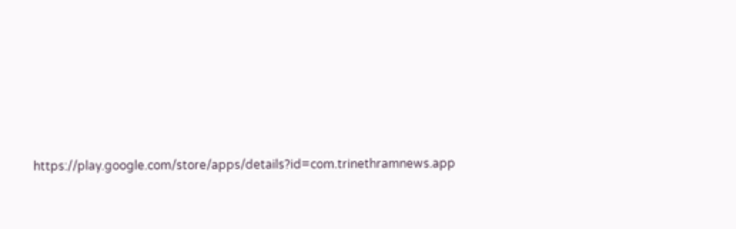https://play.google.com/store/apps/details?id=com.trinethramnews.app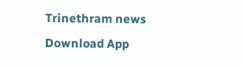Trinethram news
Download App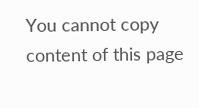You cannot copy content of this page